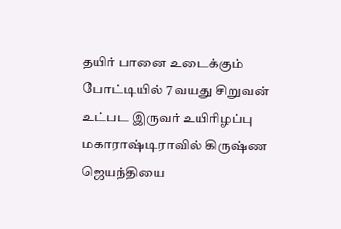தயிர் பானை உடைக்கும் போட்டியில் 7 வயது சிறுவன் உட்பட இருவர் உயிரிழப்பு
மகாராஷ்டிராவில் கிருஷ்ண ஜெயந்தியை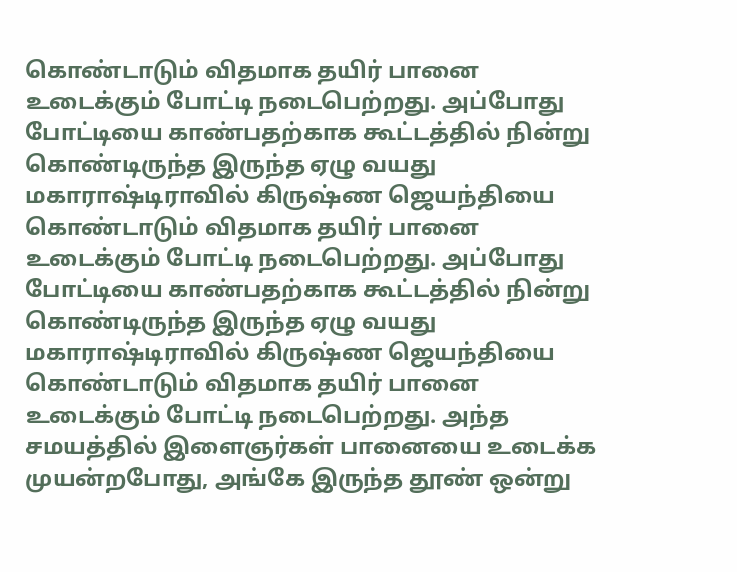கொண்டாடும் விதமாக தயிர் பானை உடைக்கும் போட்டி நடைபெற்றது. அப்போது போட்டியை காண்பதற்காக கூட்டத்தில் நின்று கொண்டிருந்த இருந்த ஏழு வயது
மகாராஷ்டிராவில் கிருஷ்ண ஜெயந்தியை கொண்டாடும் விதமாக தயிர் பானை உடைக்கும் போட்டி நடைபெற்றது. அப்போது போட்டியை காண்பதற்காக கூட்டத்தில் நின்று கொண்டிருந்த இருந்த ஏழு வயது
மகாராஷ்டிராவில் கிருஷ்ண ஜெயந்தியை கொண்டாடும் விதமாக தயிர் பானை உடைக்கும் போட்டி நடைபெற்றது. அந்த சமயத்தில் இளைஞர்கள் பானையை உடைக்க முயன்றபோது, அங்கே இருந்த தூண் ஒன்று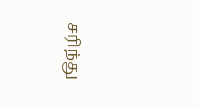சரிந்து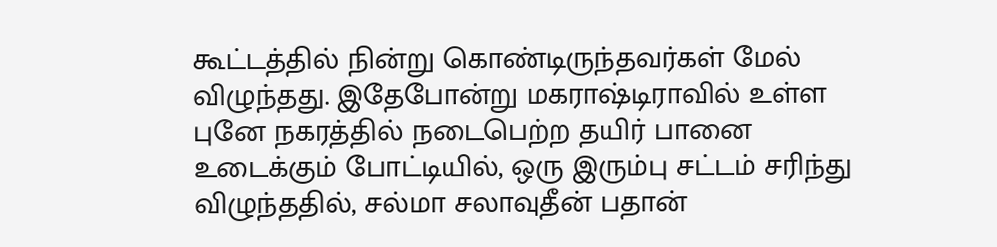கூட்டத்தில் நின்று கொண்டிருந்தவர்கள் மேல் விழுந்தது. இதேபோன்று மகராஷ்டிராவில் உள்ள புனே நகரத்தில் நடைபெற்ற தயிர் பானை உடைக்கும் போட்டியில், ஒரு இரும்பு சட்டம் சரிந்து விழுந்ததில், சல்மா சலாவுதீன் பதான்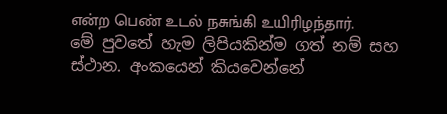என்ற பெண் உடல் நசுங்கி உயிரிழந்தார்.
මේ පුවතේ හැම ලිපියකින්ම ගත් නම් සහ ස්ථාන. අංකයෙන් කියවෙන්නේ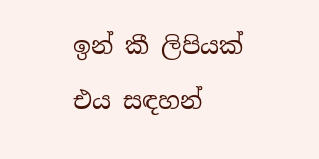ඉන් කී ලිපියක් එය සඳහන්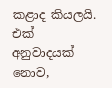කළාද කියලයි.
එක් අනුවාදයක් නොව,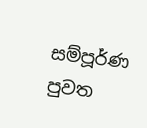සම්පූර්ණ පුවත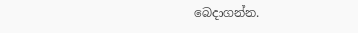බෙදාගන්න.